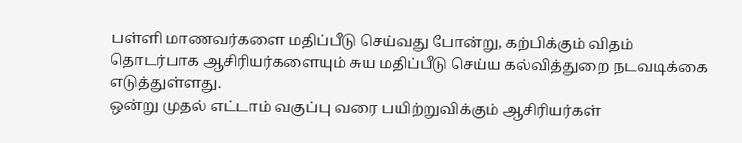பள்ளி மாணவர்களை மதிப்பீடு செய்வது போன்று, கற்பிக்கும் விதம் தொடர்பாக ஆசிரியர்களையும் சுய மதிப்பீடு செய்ய கல்வித்துறை நடவடிக்கை எடுத்துள்ளது.
ஒன்று முதல் எட்டாம் வகுப்பு வரை பயிற்றுவிக்கும் ஆசிரியர்கள்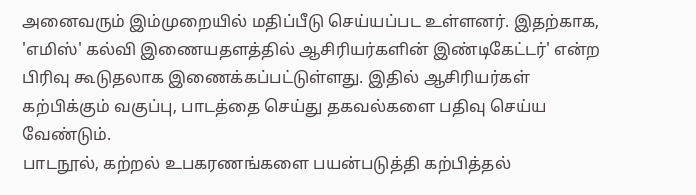அனைவரும் இம்முறையில் மதிப்பீடு செய்யப்பட உள்ளனர். இதற்காக, 'எமிஸ்' கல்வி இணையதளத்தில் ஆசிரியர்களின் இண்டிகேட்டர்' என்ற பிரிவு கூடுதலாக இணைக்கப்பட்டுள்ளது. இதில் ஆசிரியர்கள் கற்பிக்கும் வகுப்பு, பாடத்தை செய்து தகவல்களை பதிவு செய்ய வேண்டும்.
பாடநூல், கற்றல் உபகரணங்களை பயன்படுத்தி கற்பித்தல்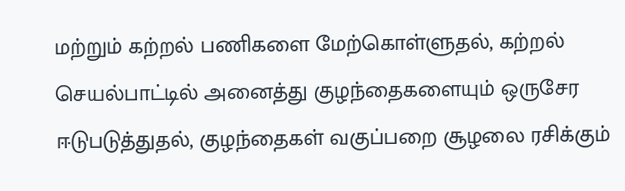மற்றும் கற்றல் பணிகளை மேற்கொள்ளுதல், கற்றல் செயல்பாட்டில் அனைத்து குழந்தைகளையும் ஒருசேர ஈடுபடுத்துதல், குழந்தைகள் வகுப்பறை சூழலை ரசிக்கும்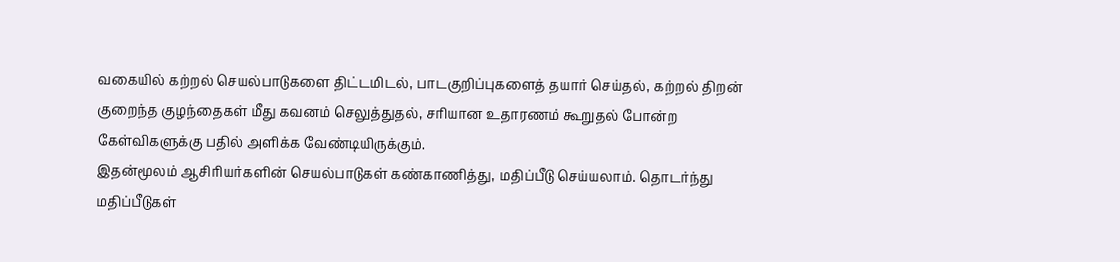வகையில் கற்றல் செயல்பாடுகளை திட்டமிடல், பாடகுறிப்புகளைத் தயார் செய்தல், கற்றல் திறன் குறைந்த குழந்தைகள் மீது கவனம் செலுத்துதல், சரியான உதாரணம் கூறுதல் போன்ற கேள்விகளுக்கு பதில் அளிக்க வேண்டியிருக்கும்.
இதன்மூலம் ஆசிரியர்களின் செயல்பாடுகள் கண்காணித்து, மதிப்பீடு செய்யலாம். தொடர்ந்து மதிப்பீடுகள்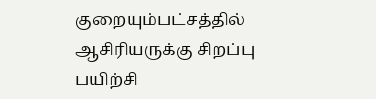குறையும்பட்சத்தில் ஆசிரியருக்கு சிறப்பு பயிற்சி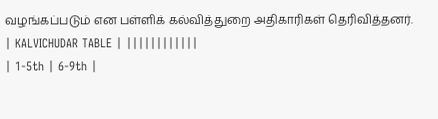வழங்கப்படும் என பள்ளிக் கல்வித்துறை அதிகாரிகள் தெரிவித்தனர்.
| KALVICHUDAR TABLE | ||||||||||||
| 1-5th | 6-9th |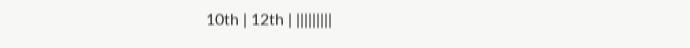10th | 12th | |||||||||